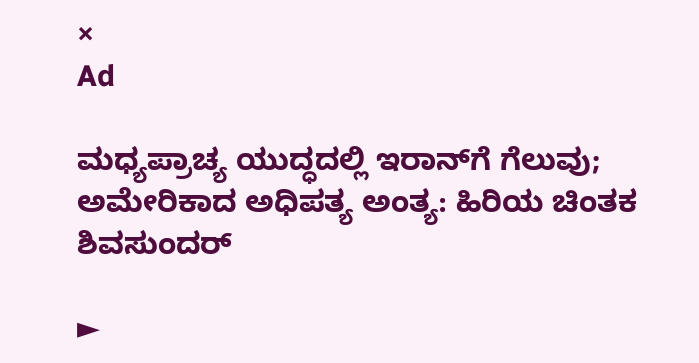×
Ad

ಮಧ್ಯಪ್ರಾಚ್ಯ ಯುದ್ಧದಲ್ಲಿ ಇರಾನ್‌ಗೆ ಗೆಲುವು; ಅಮೇರಿಕಾದ ಅಧಿಪತ್ಯ ಅಂತ್ಯ: ಹಿರಿಯ ಚಿಂತಕ ಶಿವಸುಂದರ್

►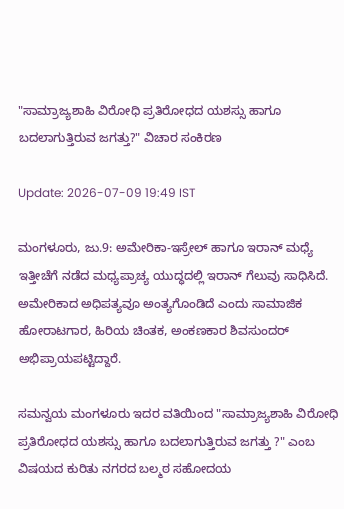"ಸಾಮ್ರಾಜ್ಯಶಾಹಿ ವಿರೋಧಿ ಪ್ರತಿರೋಧದ ಯಶಸ್ಸು ಹಾಗೂ ಬದಲಾಗುತ್ತಿರುವ ಜಗತ್ತು?" ವಿಚಾರ ಸಂಕಿರಣ

Update: 2026-07-09 19:49 IST

ಮಂಗಳೂರು, ಜು.9: ಅಮೇರಿಕಾ-ಇಸ್ರೇಲ್ ಹಾಗೂ ಇರಾನ್ ಮಧ್ಯೆ ಇತ್ತೀಚೆಗೆ ನಡೆದ ಮಧ್ಯಪ್ರಾಚ್ಯ ಯುದ್ಧದಲ್ಲಿ ಇರಾನ್ ಗೆಲುವು ಸಾಧಿಸಿದೆ. ಅಮೇರಿಕಾದ ಅಧಿಪತ್ಯವೂ ಅಂತ್ಯಗೊಂಡಿದೆ ಎಂದು ಸಾಮಾಜಿಕ ಹೋರಾಟಗಾರ, ಹಿರಿಯ ಚಿಂತಕ, ಅಂಕಣಕಾರ ಶಿವಸುಂದರ್ ಅಭಿಪ್ರಾಯಪಟ್ಟಿದ್ದಾರೆ.

ಸಮನ್ವಯ ಮಂಗಳೂರು ಇದರ ವತಿಯಿಂದ "ಸಾಮ್ರಾಜ್ಯಶಾಹಿ ವಿರೋಧಿ ಪ್ರತಿರೋಧದ ಯಶಸ್ಸು ಹಾಗೂ ಬದಲಾಗುತ್ತಿರುವ ಜಗತ್ತು ?" ಎಂಬ ವಿಷಯದ ಕುರಿತು ನಗರದ ಬಲ್ಮಠ ಸಹೋದಯ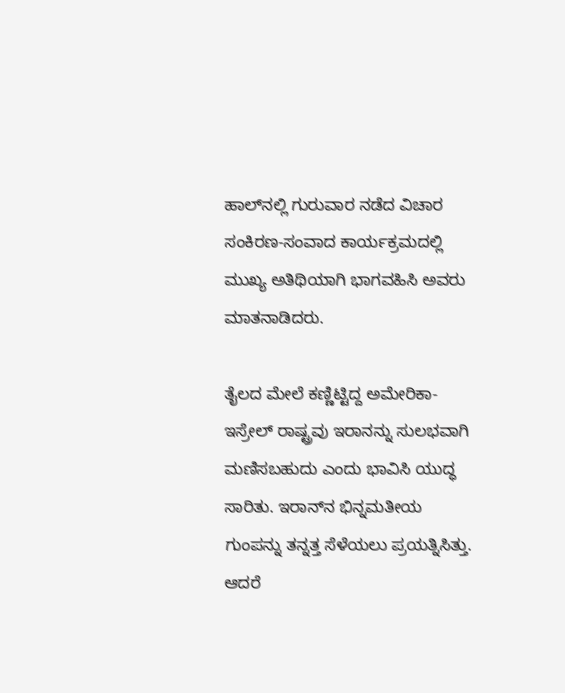ಹಾಲ್‌ನಲ್ಲಿ ಗುರುವಾರ ನಡೆದ ವಿಚಾರ ಸಂಕಿರಣ-ಸಂವಾದ ಕಾರ್ಯಕ್ರಮದಲ್ಲಿ ಮುಖ್ಯ ಅತಿಥಿಯಾಗಿ ಭಾಗವಹಿಸಿ ಅವರು ಮಾತನಾಡಿದರು.

ತೈಲದ ಮೇಲೆ ಕಣ್ಣಿಟ್ಟಿದ್ದ ಅಮೇರಿಕಾ-ಇಸ್ರೇಲ್ ರಾಷ್ಟ್ರವು ಇರಾನನ್ನು ಸುಲಭವಾಗಿ ಮಣಿಸಬಹುದು ಎಂದು ಭಾವಿಸಿ ಯುದ್ಧ ಸಾರಿತು. ಇರಾನ್‌ನ ಭಿನ್ನಮತೀಯ ಗುಂಪನ್ನು ತನ್ನತ್ತ ಸೆಳೆಯಲು ಪ್ರಯತ್ನಿಸಿತ್ತು. ಆದರೆ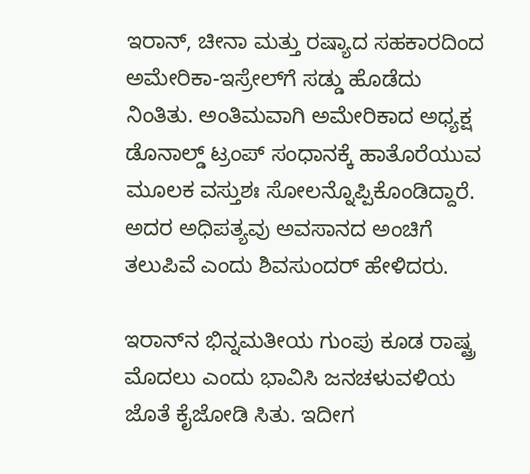ಇರಾನ್, ಚೀನಾ ಮತ್ತು ರಷ್ಯಾದ ಸಹಕಾರದಿಂದ ಅಮೇರಿಕಾ-ಇಸ್ರೇಲ್‌ಗೆ ಸಡ್ಡು ಹೊಡೆದು ನಿಂತಿತು. ಅಂತಿಮವಾಗಿ ಅಮೇರಿಕಾದ ಅಧ್ಯಕ್ಷ ಡೊನಾಲ್ಡ್ ಟ್ರಂಪ್ ಸಂಧಾನಕ್ಕೆ ಹಾತೊರೆಯುವ ಮೂಲಕ ವಸ್ತುಶಃ ಸೋಲನ್ನೊಪ್ಪಿಕೊಂಡಿದ್ದಾರೆ. ಅದರ ಅಧಿಪತ್ಯವು ಅವಸಾನದ ಅಂಚಿಗೆ ತಲುಪಿವೆ ಎಂದು ಶಿವಸುಂದರ್ ಹೇಳಿದರು.

ಇರಾನ್‌ನ ಭಿನ್ನಮತೀಯ ಗುಂಪು ಕೂಡ ರಾಷ್ಟ್ರ ಮೊದಲು ಎಂದು ಭಾವಿಸಿ ಜನಚಳುವಳಿಯ ಜೊತೆ ಕೈಜೋಡಿ ಸಿತು. ಇದೀಗ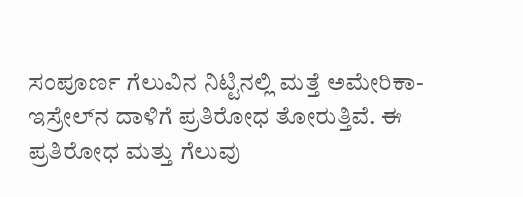ಸಂಪೂರ್ಣ ಗೆಲುವಿನ ನಿಟ್ಟಿನಲ್ಲಿ ಮತ್ತೆ ಅಮೇರಿಕಾ-ಇಸ್ರೇಲ್‌ನ ದಾಳಿಗೆ ಪ್ರತಿರೋಧ ತೋರುತ್ತಿವೆ. ಈ ಪ್ರತಿರೋಧ ಮತ್ತು ಗೆಲುವು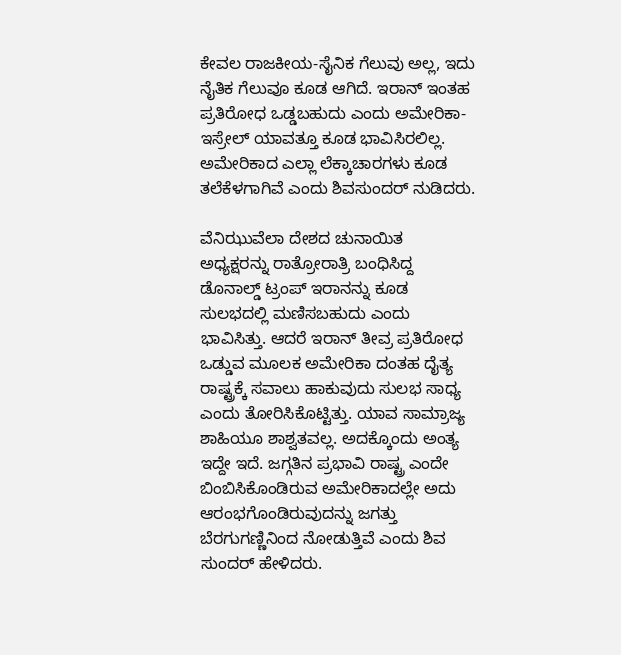ಕೇವಲ ರಾಜಕೀಯ-ಸೈನಿಕ ಗೆಲುವು ಅಲ್ಲ, ಇದು ನೈತಿಕ ಗೆಲುವೂ ಕೂಡ ಆಗಿದೆ. ಇರಾನ್ ಇಂತಹ ಪ್ರತಿರೋಧ ಒಡ್ಡಬಹುದು ಎಂದು ಅಮೇರಿಕಾ-ಇಸ್ರೇಲ್ ಯಾವತ್ತೂ ಕೂಡ ಭಾವಿಸಿರಲಿಲ್ಲ. ಅಮೇರಿಕಾದ ಎಲ್ಲಾ ಲೆಕ್ಕಾಚಾರಗಳು ಕೂಡ ತಲೆಕೆಳಗಾಗಿವೆ ಎಂದು ಶಿವಸುಂದರ್ ನುಡಿದರು.

ವೆನಿಝುವೆಲಾ ದೇಶದ ಚುನಾಯಿತ ಅಧ್ಯಕ್ಷರನ್ನು ರಾತ್ರೋರಾತ್ರಿ ಬಂಧಿಸಿದ್ದ ಡೊನಾಲ್ಡ್ ಟ್ರಂಪ್ ಇರಾನನ್ನು ಕೂಡ ಸುಲಭದಲ್ಲಿ ಮಣಿಸಬಹುದು ಎಂದು ಭಾವಿಸಿತ್ತು. ಆದರೆ ಇರಾನ್ ತೀವ್ರ ಪ್ರತಿರೋಧ ಒಡ್ಡುವ ಮೂಲಕ ಅಮೇರಿಕಾ ದಂತಹ ದೈತ್ಯ ರಾಷ್ಟ್ರಕ್ಕೆ ಸವಾಲು ಹಾಕುವುದು ಸುಲಭ ಸಾಧ್ಯ ಎಂದು ತೋರಿಸಿಕೊಟ್ಟಿತ್ತು. ಯಾವ ಸಾಮ್ರಾಜ್ಯ ಶಾಹಿಯೂ ಶಾಶ್ವತವಲ್ಲ. ಅದಕ್ಕೊಂದು ಅಂತ್ಯ ಇದ್ದೇ ಇದೆ. ಜಗ್ಗತಿನ ಪ್ರಭಾವಿ ರಾಷ್ಟ್ರ ಎಂದೇ ಬಿಂಬಿಸಿಕೊಂಡಿರುವ ಅಮೇರಿಕಾದಲ್ಲೇ ಅದು ಆರಂಭಗೊಂಡಿರುವುದನ್ನು ಜಗತ್ತು ಬೆರಗುಗಣ್ಣಿನಿಂದ ನೋಡುತ್ತಿವೆ ಎಂದು ಶಿವ ಸುಂದರ್ ಹೇಳಿದರು.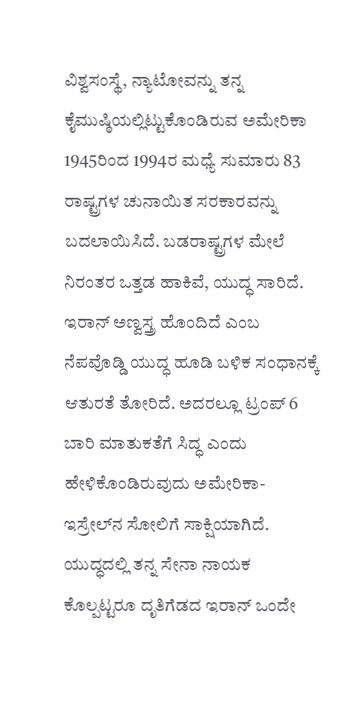ವಿಶ್ವಸಂಸ್ಥೆ, ನ್ಯಾಟೋವನ್ನು ತನ್ನ ಕೈಮುಷ್ಠಿಯಲ್ಲಿಟ್ಟುಕೊಂಡಿರುವ ಅಮೇರಿಕಾ 1945ರಿಂದ 1994ರ ಮಧ್ಯೆ ಸುಮಾರು 83 ರಾಷ್ಟ್ರಗಳ ಚುನಾಯಿತ ಸರಕಾರವನ್ನು ಬದಲಾಯಿಸಿದೆ. ಬಡರಾಷ್ಟ್ರಗಳ ಮೇಲೆ ನಿರಂತರ ಒತ್ತಡ ಹಾಕಿವೆ, ಯುದ್ಧ ಸಾರಿದೆ. ಇರಾನ್ ಅಣ್ವಸ್ತ್ರ ಹೊಂದಿದೆ ಎಂಬ ನೆಪವೊಡ್ಡಿ ಯುದ್ಧ ಹೂಡಿ ಬಳಿಕ ಸಂಧಾನಕ್ಕೆ ಆತುರತೆ ತೋರಿದೆ. ಅದರಲ್ಲೂ ಟ್ರಂಪ್ 6 ಬಾರಿ ಮಾತುಕತೆಗೆ ಸಿದ್ಧ ಎಂದು ಹೇಳಿಕೊಂಡಿರುವುದು ಅಮೇರಿಕಾ-ಇಸ್ರೇಲ್‌ನ ಸೋಲಿಗೆ ಸಾಕ್ಷಿಯಾಗಿದೆ. ಯುದ್ಧದಲ್ಲಿ ತನ್ನ ಸೇನಾ ನಾಯಕ ಕೊಲ್ಪಟ್ಟರೂ ದೃತಿಗೆಡದ ಇರಾನ್ ಒಂದೇ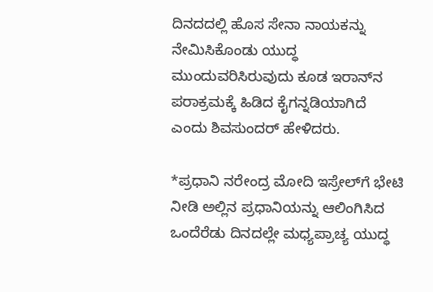ದಿನದದಲ್ಲಿ ಹೊಸ ಸೇನಾ ನಾಯಕನ್ನು ನೇಮಿಸಿಕೊಂಡು ಯುದ್ಧ ಮುಂದುವರಿಸಿರುವುದು ಕೂಡ ಇರಾನ್‌ನ ಪರಾಕ್ರಮಕ್ಕೆ ಹಿಡಿದ ಕೈಗನ್ನಡಿಯಾಗಿದೆ ಎಂದು ಶಿವಸುಂದರ್ ಹೇಳಿದರು.

*ಪ್ರಧಾನಿ ನರೇಂದ್ರ ಮೋದಿ ಇಸ್ರೇಲ್‌ಗೆ ಭೇಟಿ ನೀಡಿ ಅಲ್ಲಿನ ಪ್ರಧಾನಿಯನ್ನು ಆಲಿಂಗಿಸಿದ ಒಂದೆರೆಡು ದಿನದಲ್ಲೇ ಮಧ್ಯಪ್ರಾಚ್ಯ ಯುದ್ಧ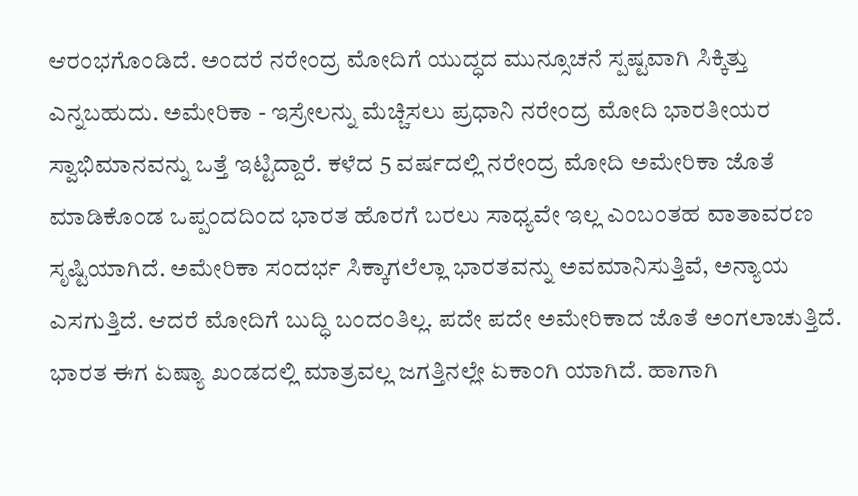ಆರಂಭಗೊಂಡಿದೆ. ಅಂದರೆ ನರೇಂದ್ರ ಮೋದಿಗೆ ಯುದ್ಧದ ಮುನ್ಸೂಚನೆ ಸ್ಪಷ್ಟವಾಗಿ ಸಿಕ್ಕಿತ್ತು ಎನ್ನಬಹುದು. ಅಮೇರಿಕಾ - ಇಸ್ರೇಲನ್ನು ಮೆಚ್ಚಿಸಲು ಪ್ರಧಾನಿ ನರೇಂದ್ರ ಮೋದಿ ಭಾರತೀಯರ ಸ್ವಾಭಿಮಾನವನ್ನು ಒತ್ತೆ ಇಟ್ಟಿದ್ದಾರೆ. ಕಳೆದ 5 ವರ್ಷದಲ್ಲಿ ನರೇಂದ್ರ ಮೋದಿ ಅಮೇರಿಕಾ ಜೊತೆ ಮಾಡಿಕೊಂಡ ಒಪ್ಪಂದದಿಂದ ಭಾರತ ಹೊರಗೆ ಬರಲು ಸಾಧ್ಯವೇ ಇಲ್ಲ ಎಂಬಂತಹ ವಾತಾವರಣ ಸೃಷ್ಟಿಯಾಗಿದೆ. ಅಮೇರಿಕಾ ಸಂದರ್ಭ ಸಿಕ್ಕಾಗಲೆಲ್ಲಾ ಭಾರತವನ್ನು ಅವಮಾನಿಸುತ್ತಿವೆ, ಅನ್ಯಾಯ ಎಸಗುತ್ತಿದೆ. ಆದರೆ ಮೋದಿಗೆ ಬುದ್ಧಿ ಬಂದಂತಿಲ್ಲ. ಪದೇ ಪದೇ ಅಮೇರಿಕಾದ ಜೊತೆ ಅಂಗಲಾಚುತ್ತಿದೆ. ಭಾರತ ಈಗ ಏಷ್ಯಾ ಖಂಡದಲ್ಲಿ ಮಾತ್ರವಲ್ಲ ಜಗತ್ತಿನಲ್ಲೇ ಏಕಾಂಗಿ ಯಾಗಿದೆ. ಹಾಗಾಗಿ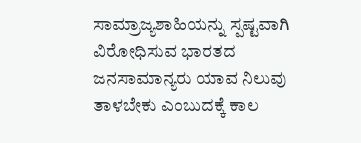ಸಾಮ್ರಾಜ್ಯಶಾಹಿಯನ್ನು ಸ್ಪಷ್ಟವಾಗಿ ವಿರೋಧಿಸುವ ಭಾರತದ ಜನಸಾಮಾನ್ಯರು ಯಾವ ನಿಲುವು ತಾಳಬೇಕು ಎಂಬುದಕ್ಕೆ ಕಾಲ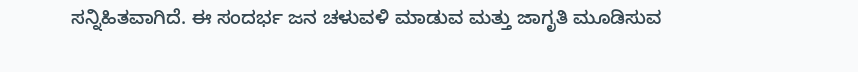ಸನ್ನಿಹಿತವಾಗಿದೆ. ಈ ಸಂದರ್ಭ ಜನ ಚಳುವಳಿ ಮಾಡುವ ಮತ್ತು ಜಾಗೃತಿ ಮೂಡಿಸುವ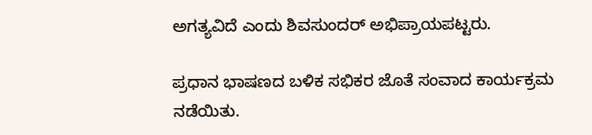ಅಗತ್ಯವಿದೆ ಎಂದು ಶಿವಸುಂದರ್ ಅಭಿಪ್ರಾಯಪಟ್ಟರು.

ಪ್ರಧಾನ ಭಾಷಣದ ಬಳಿಕ ಸಭಿಕರ ಜೊತೆ ಸಂವಾದ ಕಾರ್ಯಕ್ರಮ ನಡೆಯಿತು.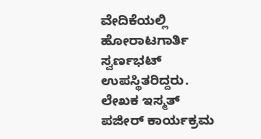ವೇದಿಕೆಯಲ್ಲಿ ಹೋರಾಟಗಾರ್ತಿ ಸ್ವರ್ಣಭಟ್ ಉಪಸ್ಥಿತರಿದ್ದರು. ಲೇಖಕ ಇಸ್ಮತ್ ಪಜೀರ್ ಕಾರ್ಯಕ್ರಮ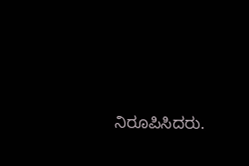ನಿರೂಪಿಸಿದರು.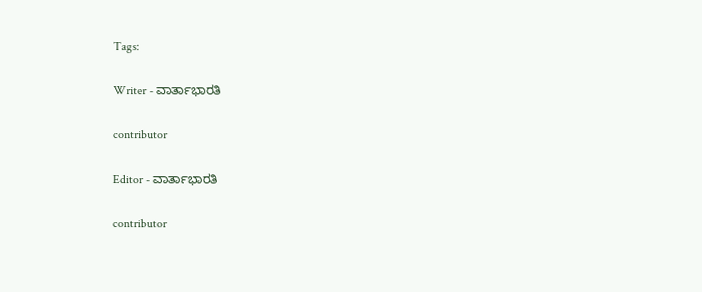Tags:

Writer - ವಾರ್ತಾಭಾರತಿ

contributor

Editor - ವಾರ್ತಾಭಾರತಿ

contributor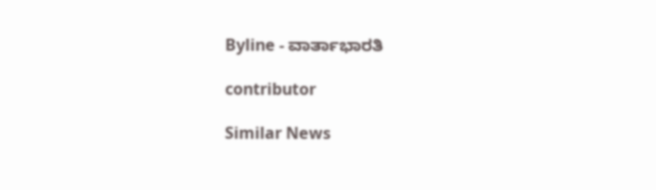Byline - ವಾರ್ತಾಭಾರತಿ

contributor

Similar News